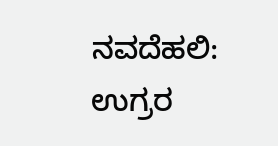ನವದೆಹಲಿ: ಉಗ್ರರ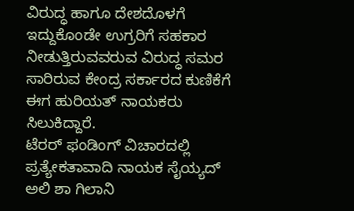ವಿರುದ್ಧ ಹಾಗೂ ದೇಶದೊಳಗೆ ಇದ್ದುಕೊಂಡೇ ಉಗ್ರರಿಗೆ ಸಹಕಾರ ನೀಡುತ್ತಿರುವವರುವ ವಿರುದ್ಧ ಸಮರ ಸಾರಿರುವ ಕೇಂದ್ರ ಸರ್ಕಾರದ ಕುಣಿಕೆಗೆ ಈಗ ಹುರಿಯತ್ ನಾಯಕರು ಸಿಲುಕಿದ್ದಾರೆ.
ಟೆರರ್ ಫಂಡಿಂಗ್ ವಿಚಾರದಲ್ಲಿ ಪ್ರತ್ಯೇಕತಾವಾದಿ ನಾಯಕ ಸೈಯ್ಯದ್ ಅಲಿ ಶಾ ಗಿಲಾನಿ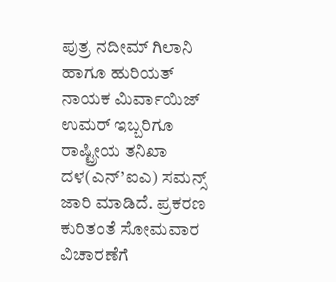ಪುತ್ರ ನದೀಮ್ ಗಿಲಾನಿ ಹಾಗೂ ಹುರಿಯತ್ ನಾಯಕ ಮಿರ್ವಾಯಿಜ್ ಉಮರ್ ಇಬ್ಬರಿಗೂ ರಾಷ್ಟ್ರೀಯ ತನಿಖಾ ದಳ(ಎನ್’ಐಎ) ಸಮನ್ಸ್ ಜಾರಿ ಮಾಡಿದೆ. ಪ್ರಕರಣ ಕುರಿತಂತೆ ಸೋಮವಾರ ವಿಚಾರಣೆಗೆ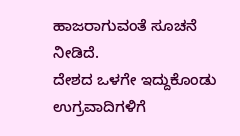ಹಾಜರಾಗುವಂತೆ ಸೂಚನೆ ನೀಡಿದೆ.
ದೇಶದ ಒಳಗೇ ಇದ್ದುಕೊಂಡು ಉಗ್ರವಾದಿಗಳಿಗೆ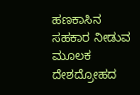ಹಣಕಾಸಿನ ಸಹಕಾರ ನೀಡುವ ಮೂಲಕ ದೇಶದ್ರೋಹದ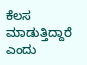ಕೆಲಸ ಮಾಡುತ್ತಿದ್ದಾರೆ ಎಂದು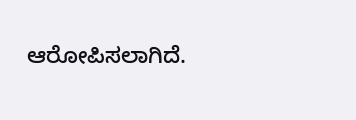ಆರೋಪಿಸಲಾಗಿದೆ.